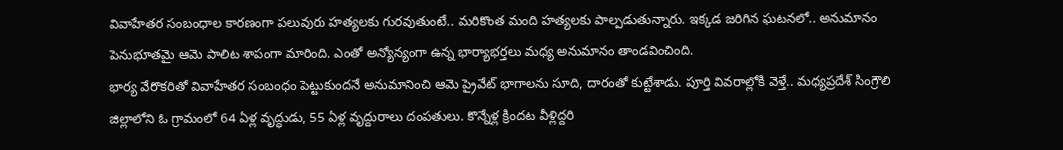వివాహేతర సంబంధాల కారణంగా పలువురు హత్యలకు గురవుతుంటే.. మరికొంత మంది హత్యలకు పాల్పడుతున్నారు. ఇక్కడ జరిగిన ఘటనలో.. అనుమానం పెనుభూతమై ఆమె పాలిట శాపంగా మారింది. ఎంతో అన్యోన్యంగా ఉన్న భార్యాభర్తలు మధ్య అనుమానం తాండవించింది.
భార్య వేరొకరితో వివాహేతర సంబంధం పెట్టుకుందనే అనుమానించి ఆమె ప్రైవేట్ భాగాలను సూది, దారంతో కుట్టేశాడు. పూర్తి వివరాల్లోకి వెళ్తే.. మధ్యప్రదేశ్ సింగ్రౌలి జిల్లాలోని ఓ గ్రామంలో 64 ఏళ్ల వృద్ధుడు, 55 ఏళ్ల వృద్దురాలు దంపతులు. కొన్నేళ్ల క్రిందట వీళ్లిద్దరి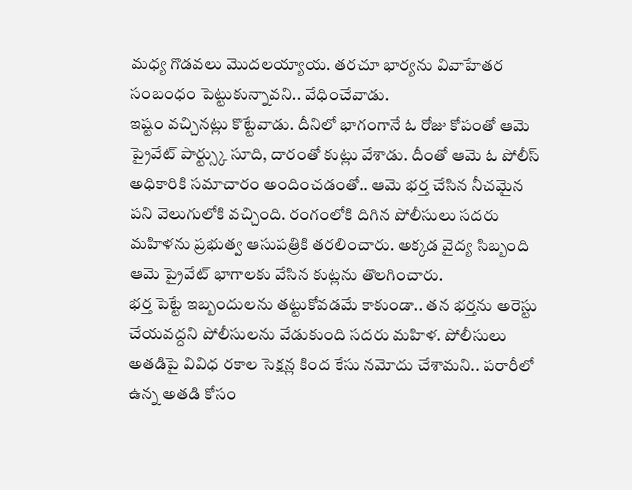మధ్య గొడవలు మొదలయ్యాయ. తరచూ భార్యను వివాహేతర సంబంధం పెట్టుకున్నావని.. వేధించేవాడు.
ఇష్టం వచ్చినట్లు కొట్టేవాడు. దీనిలో భాగంగానే ఓ రోజు కోపంతో ఆమె ప్రైవేట్ పార్ట్స్కు సూది, దారంతో కుట్లు వేశాడు. దీంతో ఆమె ఓ పోలీస్ అధికారికి సమాచారం అందించడంతో.. ఆమె భర్త చేసిన నీచమైన పని వెలుగులోకి వచ్చింది. రంగంలోకి దిగిన పోలీసులు సదరు మహిళను ప్రభుత్వ ఆసుపత్రికి తరలించారు. అక్కడ వైద్య సిబ్బంది ఆమె ప్రైవేట్ భాగాలకు వేసిన కుట్లను తొలగించారు.
భర్త పెట్టే ఇబ్బందులను తట్టుకోవడమే కాకుండా.. తన భర్తను అరెస్టు చేయవద్దని పోలీసులను వేడుకుంది సదరు మహిళ. పోలీసులు అతడిపై వివిధ రకాల సెక్షన్ల కింద కేసు నమోదు చేశామని.. పరారీలో ఉన్న అతడి కోసం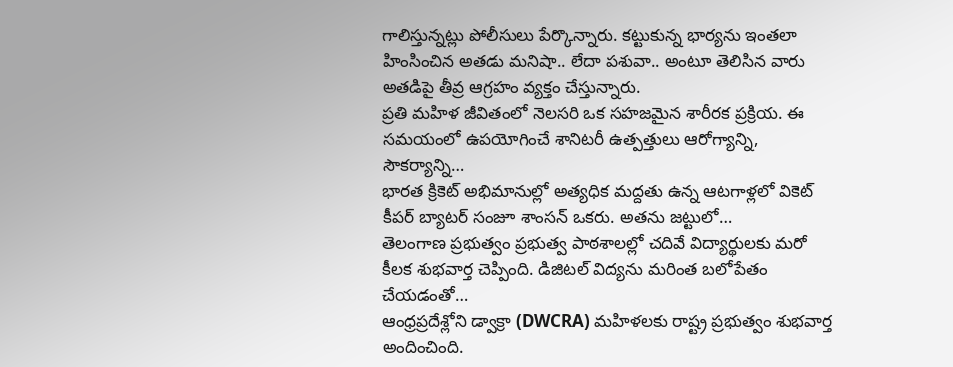గాలిస్తున్నట్లు పోలీసులు పేర్కొన్నారు. కట్టుకున్న భార్యను ఇంతలా హింసించిన అతడు మనిషా.. లేదా పశువా.. అంటూ తెలిసిన వారు అతడిపై తీవ్ర ఆగ్రహం వ్యక్తం చేస్తున్నారు.
ప్రతి మహిళ జీవితంలో నెలసరి ఒక సహజమైన శారీరక ప్రక్రియ. ఈ సమయంలో ఉపయోగించే శానిటరీ ఉత్పత్తులు ఆరోగ్యాన్ని, సౌకర్యాన్ని…
భారత క్రికెట్ అభిమానుల్లో అత్యధిక మద్దతు ఉన్న ఆటగాళ్లలో వికెట్ కీపర్ బ్యాటర్ సంజూ శాంసన్ ఒకరు. అతను జట్టులో…
తెలంగాణ ప్రభుత్వం ప్రభుత్వ పాఠశాలల్లో చదివే విద్యార్థులకు మరో కీలక శుభవార్త చెప్పింది. డిజిటల్ విద్యను మరింత బలోపేతం చేయడంతో…
ఆంధ్రప్రదేశ్లోని డ్వాక్రా (DWCRA) మహిళలకు రాష్ట్ర ప్రభుత్వం శుభవార్త అందించింది.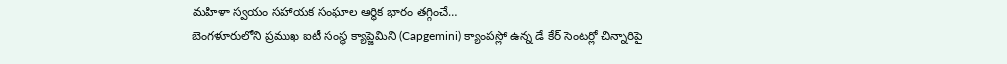మహిళా స్వయం సహాయక సంఘాల ఆర్థిక భారం తగ్గించే…
బెంగళూరులోని ప్రముఖ ఐటీ సంస్థ క్యాప్జెమిని (Capgemini) క్యాంపస్లో ఉన్న డే కేర్ సెంటర్లో చిన్నారిపై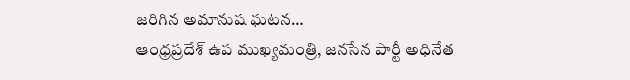జరిగిన అమానుష ఘటన…
ఆంధ్రప్రదేశ్ ఉప ముఖ్యమంత్రి, జనసేన పార్టీ అధినేత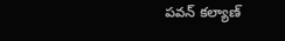పవన్ కల్యాణ్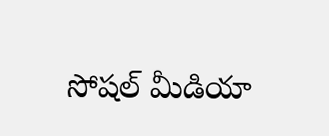సోషల్ మీడియా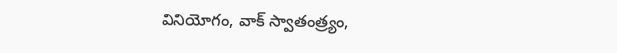వినియోగం, వాక్ స్వాతంత్ర్యం,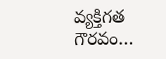వ్యక్తిగత గౌరవం…